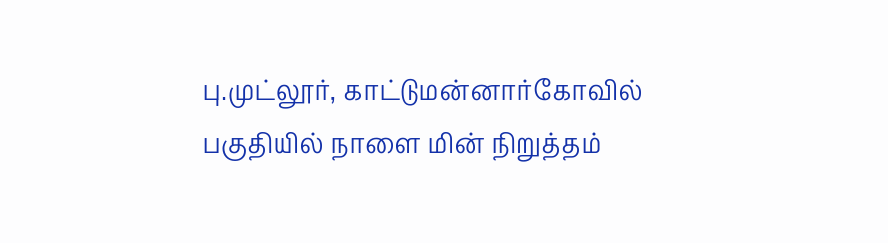பு.முட்லூர், காட்டுமன்னார்கோவில் பகுதியில் நாளை மின் நிறுத்தம்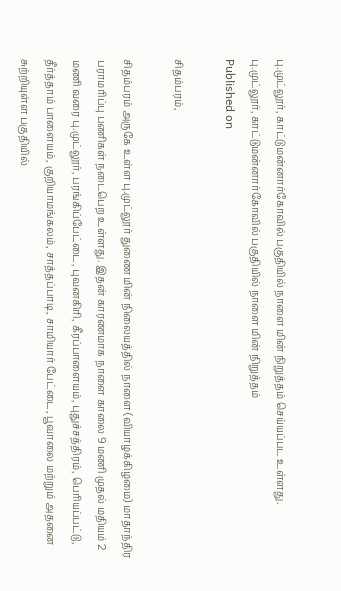பு.முட்லூர், காட்டுமன்னார்கோவில் பகுதியில் நாளை மின் நிறுத்தம் செய்யப்பட உள்ளது.
பு.முட்லூர், காட்டுமன்னார்கோவில் பகுதியில் நாளை மின் நிறுத்தம்
Published on

சிதம்பரம்,

சிதம்பரம் அருகே உள்ள பு.முட்லூர் துணை மின் நிலையத்தில் நாளை (வியாழக்கிழமை) மாதாந்திர பராமரிப்பு பணிகள் நடைபெற உள்ளது. இதன் காரணமாக நாளை காலை 9 மணி முதல் மதியம் 2 மணி வரை பு.முட்லூர், பரங்கிப்பேட்டை, புவனகிரி, கீரப்பாளையம், புதுச்சத்திரம், பெரியப்பட்டு, தீர்த்தாம் பாளையம், குறியாமங்கலம், சாத்தப்பாடி, சாமியார் பேட்டை, பூவாலை மற்றும் அதனை சுற்றியுள்ள பகுதியில்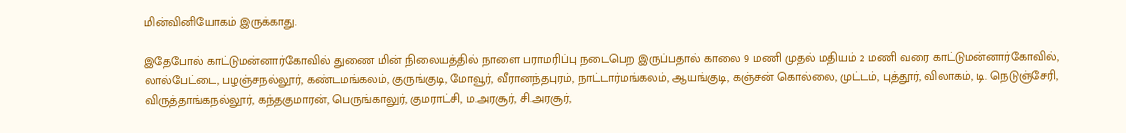மின்வினியோகம் இருக்காது.

இதேபோல் காட்டுமன்னார்கோவில் துணை மின் நிலையத்தில் நாளை பராமரிப்பு நடைபெற இருப்பதால் காலை 9 மணி முதல் மதியம் 2 மணி வரை காட்டுமன்னார்கோவில், லால்பேட்டை, பழஞ்சநல்லூர், கண்டமங்கலம், குருங்குடி, மோவூர், வீரானந்தபுரம், நாட்டார்மங்கலம், ஆயங்குடி, கஞ்சன் கொல்லை, முட்டம், புத்தூர், விலாகம், டி. நெடுஞ்சேரி, விருத்தாங்கநல்லூர், கந்தகுமாரன், பெருங்காலுர், குமராட்சி, ம.அரசூர், சி.அரசூர்,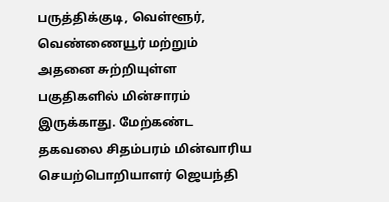பருத்திக்குடி, வெள்ளூர், வெண்ணையூர் மற்றும் அதனை சுற்றியுள்ள பகுதிகளில் மின்சாரம் இருக்காது. மேற்கண்ட தகவலை சிதம்பரம் மின்வாரிய செயற்பொறியாளர் ஜெயந்தி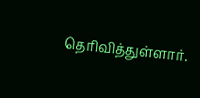தெரிவித்துள்ளார்.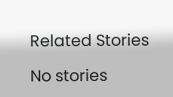Related Stories

No stories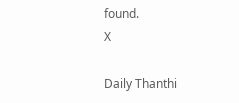found.
X

Daily Thanthi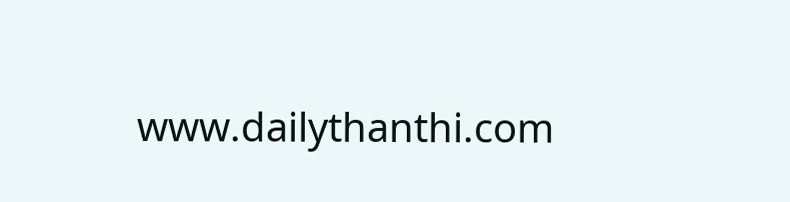www.dailythanthi.com